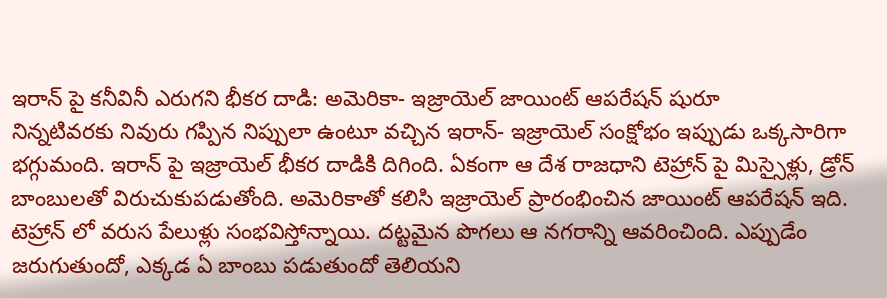ఇరాన్ పై కనీవినీ ఎరుగని భీకర దాడి: అమెరికా- ఇజ్రాయెల్ జాయింట్ ఆపరేషన్ షురూ
నిన్నటివరకు నివురు గప్పిన నిప్పులా ఉంటూ వచ్చిన ఇరాన్- ఇజ్రాయెల్ సంక్షోభం ఇప్పుడు ఒక్కసారిగా భగ్గుమంది. ఇరాన్ పై ఇజ్రాయెల్ భీకర దాడికి దిగింది. ఏకంగా ఆ దేశ రాజధాని టెహ్రాన్ పై మిస్సైళ్లు, డ్రోన్ బాంబులతో విరుచుకుపడుతోంది. అమెరికాతో కలిసి ఇజ్రాయెల్ ప్రారంభించిన జాయింట్ ఆపరేషన్ ఇది. టెహ్రాన్ లో వరుస పేలుళ్లు సంభవిస్తోన్నాయి. దట్టమైన పొగలు ఆ నగరాన్ని ఆవరించింది. ఎప్పుడేం జరుగుతుందో, ఎక్కడ ఏ బాంబు పడుతుందో తెలియని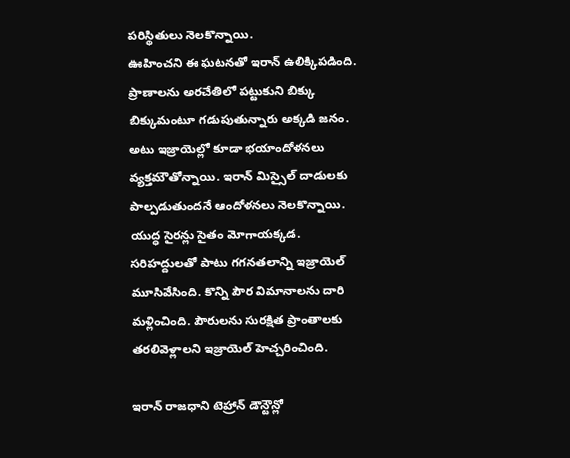పరిస్థితులు నెలకొన్నాయి.
ఊహించని ఈ ఘటనతో ఇరాన్ ఉలిక్కిపడింది. ప్రాణాలను అరచేతిలో పట్టుకుని బిక్కు బిక్కుమంటూ గడుపుతున్నారు అక్కడి జనం. అటు ఇజ్రాయెల్లో కూడా భయాందోళనలు వ్యక్తమౌతోన్నాయి. ఇరాన్ మిస్సైల్ దాడులకు పాల్పడుతుందనే ఆందోళనలు నెలకొన్నాయి. యుద్ధ సైరన్లు సైతం మోగాయక్కడ. సరిహద్దులతో పాటు గగనతలాన్ని ఇజ్రాయెల్ మూసివేసింది. కొన్ని పౌర విమానాలను దారి మళ్లించింది. పౌరులను సురక్షిత ప్రాంతాలకు తరలివెళ్లాలని ఇజ్రాయెల్ హెచ్చరించింది.

ఇరాన్ రాజధాని టెహ్రాన్ డౌన్టౌన్లో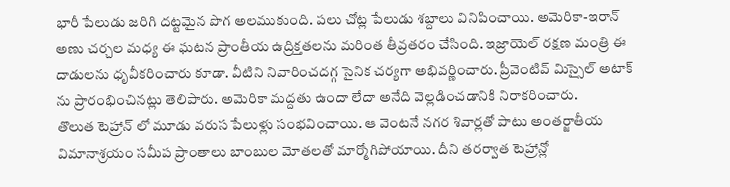భారీ పేలుడు జరిగి దట్టమైన పొగ అలముకుంది. పలు చోట్ల పేలుడు శబ్దాలు వినిపించాయి. అమెరికా-ఇరాన్ అణు చర్చల మధ్య ఈ ఘటన ప్రాంతీయ ఉద్రిక్తతలను మరింత తీవ్రతరం చేసింది. ఇజ్రాయెల్ రక్షణ మంత్రి ఈ దాడులను ధృవీకరించారు కూడా. వీటిని నివారించదగ్గ సైనిక చర్యగా అభివర్ణించారు. ప్రీవెంటివ్ మిస్సైల్ అటాక్ ను ప్రారంభించినట్లు తెలిపారు. అమెరికా మద్దతు ఉందా లేదా అనేది వెల్లడించడానికి నిరాకరించారు.
తొలుత టెహ్రాన్ లో మూడు వరుస పేలుళ్లు సంభవించాయి. ఆ వెంటనే నగర శివార్లతో పాటు అంతర్జాతీయ విమానాశ్రయం సమీప ప్రాంతాలు బాంబుల మోతలతో మార్మోగిపోయాయి. దీని తరర్వాత టెహ్రాన్లో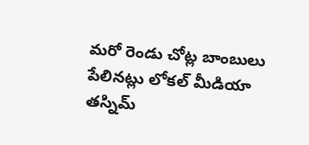మరో రెండు చోట్ల బాంబులు పేలినట్లు లోకల్ మీడియా తస్నిమ్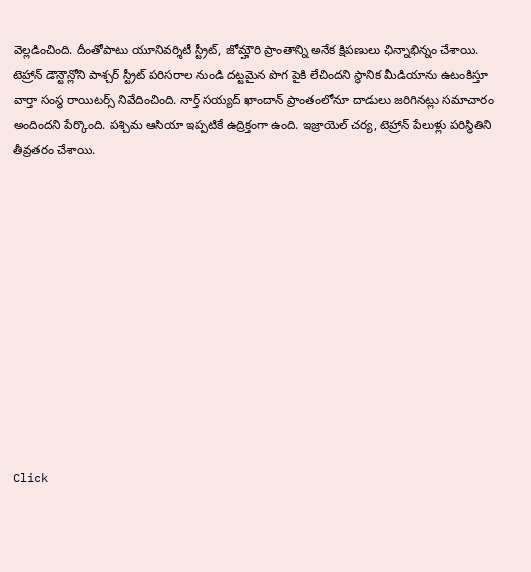వెల్లడించింది. దీంతోపాటు యూనివర్శిటీ స్ట్రీట్, జోమ్హౌరి ప్రాంతాన్ని అనేక క్షిపణులు ఛిన్నాభిన్నం చేశాయి.
టెహ్రాన్ డౌన్టౌన్లోని పాశ్చర్ స్ట్రీట్ పరిసరాల నుండి దట్టమైన పొగ పైకి లేచిందని స్థానిక మీడియాను ఉటంకిస్తూ వార్తా సంస్థ రాయిటర్స్ నివేదించింది. నార్త్ సయ్యద్ ఖాందాన్ ప్రాంతంలోనూ దాడులు జరిగినట్లు సమాచారం అందిందని పేర్కొంది. పశ్చిమ ఆసియా ఇప్పటికే ఉద్రిక్తంగా ఉంది. ఇజ్రాయెల్ చర్య, టెహ్రాన్ పేలుళ్లు పరిస్థితిని తీవ్రతరం చేశాయి.












Click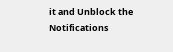it and Unblock the Notifications